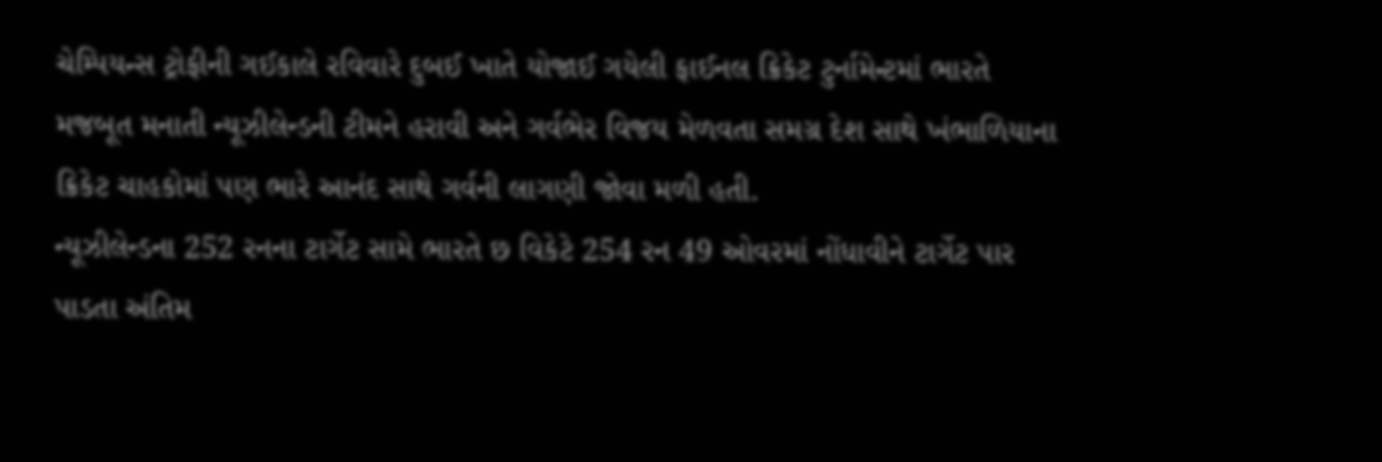ચેમ્પિયન્સ ટ્રોફીની ગઈકાલે રવિવારે દુબઈ ખાતે યોજાઈ ગયેલી ફાઈનલ ક્રિકેટ ટુર્નામેન્ટમાં ભારતે મજબૂત મનાતી ન્યૂઝીલેન્ડની ટીમને હરાવી અને ગર્વભેર વિજય મેળવતા સમગ્ર દેશ સાથે ખંભાળિયાના ક્રિકેટ ચાહકોમાં પણ ભારે આનંદ સાથે ગર્વની લાગણી જોવા મળી હતી.
ન્યૂઝીલેન્ડના 252 રનના ટાર્ગેટ સામે ભારતે છ વિકેટે 254 રન 49 ઓવરમાં નોંધાવીને ટાર્ગેટ પાર પાડતા અંતિમ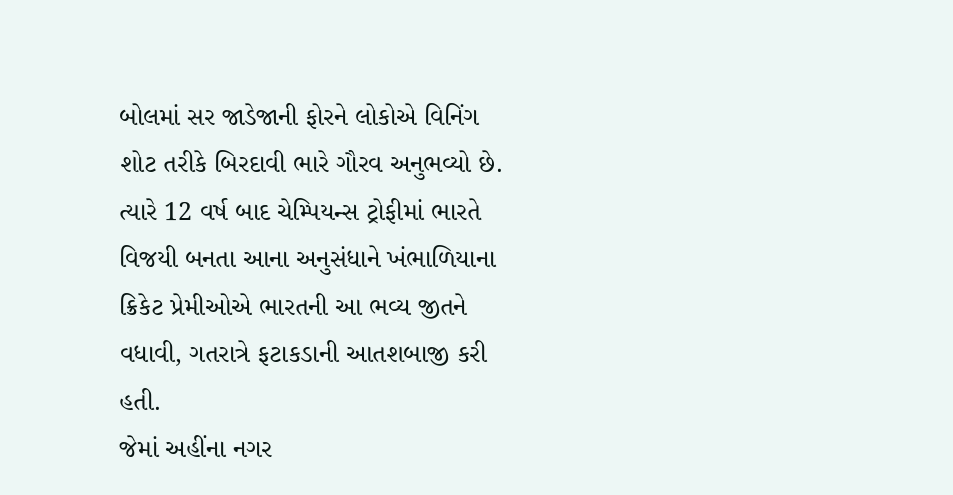બોલમાં સર જાડેજાની ફોરને લોકોએ વિનિંગ શોટ તરીકે બિરદાવી ભારે ગૌરવ અનુભવ્યો છે. ત્યારે 12 વર્ષ બાદ ચેમ્પિયન્સ ટ્રોફીમાં ભારતે વિજયી બનતા આના અનુસંધાને ખંભાળિયાના ક્રિકેટ પ્રેમીઓએ ભારતની આ ભવ્ય જીતને વધાવી, ગતરાત્રે ફટાકડાની આતશબાજી કરી હતી.
જેમાં અહીંના નગર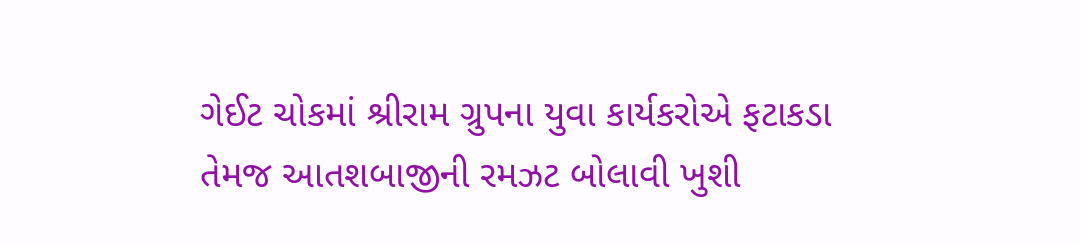ગેઈટ ચોકમાં શ્રીરામ ગ્રુપના યુવા કાર્યકરોએ ફટાકડા તેમજ આતશબાજીની રમઝટ બોલાવી ખુશી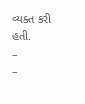વ્યક્ત કરી હતી.
–
–